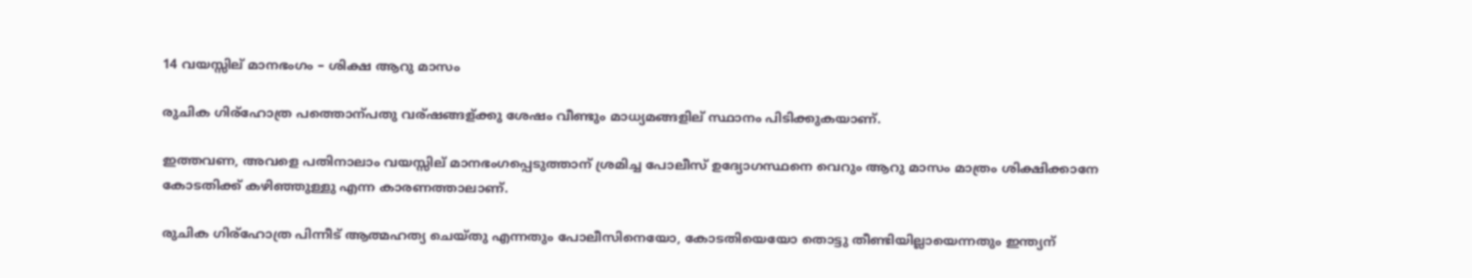14 വയസ്സില് മാനഭംഗം – ശിക്ഷ ആറു മാസം

രുചിക ഗിര്ഹോത്ര പത്തൊന്പതു വര്ഷങ്ങള്ക്കു ശേഷം വീണ്ടും മാധ്യമങ്ങളില് സ്ഥാനം പിടിക്കുകയാണ്.

ഇത്തവണ, അവളെ പതിനാലാം വയസ്സില് മാനഭംഗപ്പെടുത്താന് ശ്രമിച്ച പോലീസ് ഉദ്യോഗസ്ഥനെ വെറും ആറു മാസം മാത്രം ശിക്ഷിക്കാനേ കോടതിക്ക് കഴിഞ്ഞുള്ളു എന്ന കാരണത്താലാണ്.

രുചിക ഗിര്ഹോത്ര പിന്നീട് ആത്മഹത്യ ചെയ്തു എന്നതും പോലീസിനെയോ, കോടതിയെയോ തൊട്ടു തീണ്ടിയില്ലായെന്നതും ഇന്ത്യന്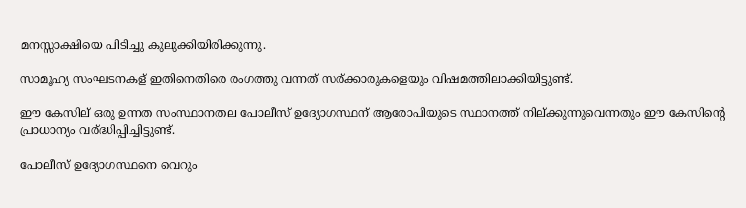മനസ്സാക്ഷിയെ പിടിച്ചു കുലുക്കിയിരിക്കുന്നു.

സാമൂഹ്യ സംഘടനകള് ഇതിനെതിരെ രംഗത്തു വന്നത് സര്ക്കാരുകളെയും വിഷമത്തിലാക്കിയിട്ടുണ്ട്.

ഈ കേസില് ഒരു ഉന്നത സംസ്ഥാനതല പോലീസ് ഉദ്യോഗസ്ഥന് ആരോപിയുടെ സ്ഥാനത്ത് നില്ക്കുന്നുവെന്നതും ഈ കേസിന്റെ പ്രാധാന്യം വര്ദ്ധിപ്പിച്ചിട്ടുണ്ട്.

പോലീസ് ഉദ്യോഗസ്ഥനെ വെറും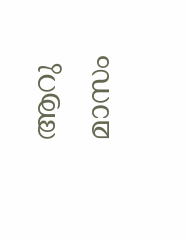ആറു മാസം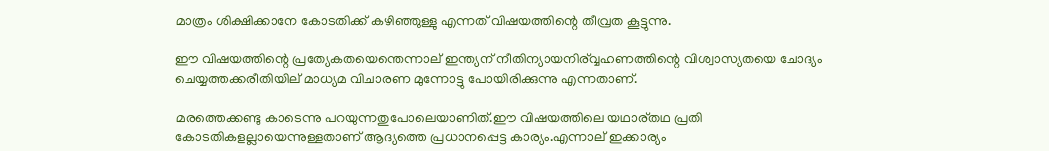മാത്രം ശിക്ഷിക്കാനേ കോടതിക്ക് കഴിഞ്ഞുള്ളു എന്നത് വിഷയത്തിന്റെ തീവ്രത കൂട്ടുന്നു.

ഈ വിഷയത്തിന്റെ പ്രത്യേകതയെന്തെന്നാല് ഇന്ത്യന് നീതിന്യായനിര്വ്വഹണത്തിന്റെ വിശ്വാസ്യതയെ ചോദ്യം ചെയ്യത്തക്കരീതിയില് മാധ്യമ വിചാരണ മുന്നോട്ടു പോയിരിക്കുന്നു എന്നതാണ്.

മരത്തെക്കണ്ടു കാടെന്നു പറയുന്നതുപോലെയാണിത്.ഈ വിഷയത്തിലെ യഥാര്തഥ പ്രതി കോടതികളല്ലായെന്നുള്ളതാണ് ആദ്യത്തെ പ്രധാനപ്പെട്ട കാര്യം.എന്നാല് ഇക്കാര്യം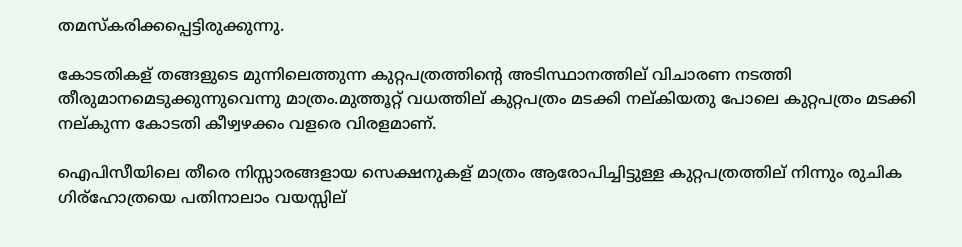തമസ്കരിക്കപ്പെട്ടിരുക്കുന്നു.

കോടതികള് തങ്ങളുടെ മുന്നിലെത്തുന്ന കുറ്റപത്രത്തിന്റെ അടിസ്ഥാനത്തില് വിചാരണ നടത്തി തീരുമാനമെടുക്കുന്നുവെന്നു മാത്രം.മുത്തൂറ്റ് വധത്തില് കുറ്റപത്രം മടക്കി നല്കിയതു പോലെ കുറ്റപത്രം മടക്കി നല്കുന്ന കോടതി കീഴ്വഴക്കം വളരെ വിരളമാണ്.

ഐപിസീയിലെ തീരെ നിസ്സാരങ്ങളായ സെക്ഷനുകള് മാത്രം ആരോപിച്ചിട്ടുള്ള കുറ്റപത്രത്തില് നിന്നും രുചിക ഗിര്ഹോത്രയെ പതിനാലാം വയസ്സില്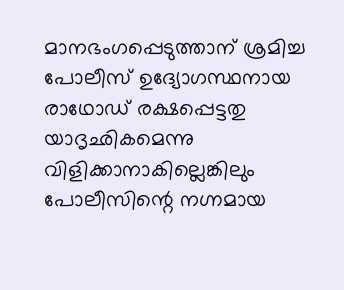മാനഭംഗപ്പെടുത്താന് ശ്രമിച്ച പോലീസ് ഉദ്യോഗസ്ഥനായ രാഥോഡ് രക്ഷപ്പെട്ടതു യാദൃഛികമെന്നു വിളിക്കാനാകില്ലെങ്കിലും പോലീസിന്റെ നഗ്നമായ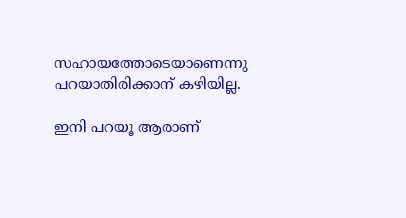സഹായത്തോടെയാണെന്നു പറയാതിരിക്കാന് കഴിയില്ല.

ഇനി പറയൂ ആരാണ്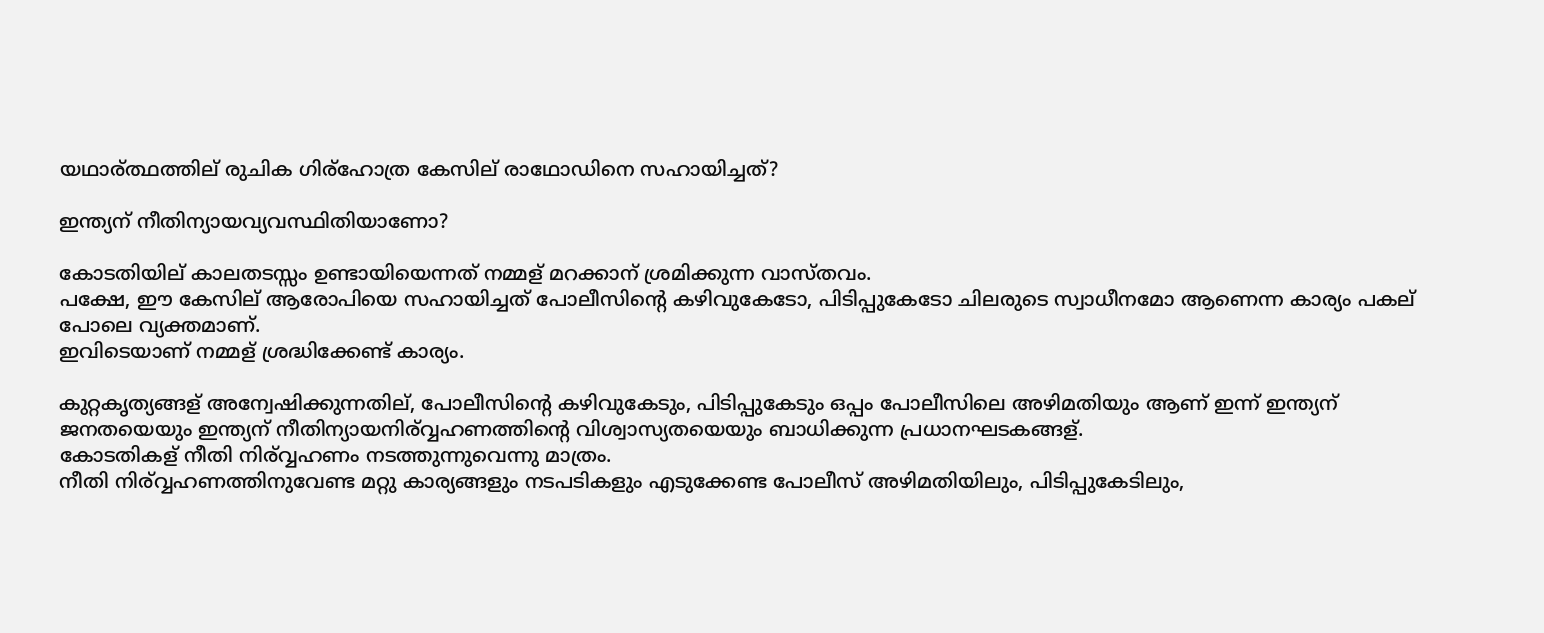യഥാര്ത്ഥത്തില് രുചിക ഗിര്ഹോത്ര കേസില് രാഥോഡിനെ സഹായിച്ചത്?

ഇന്ത്യന് നീതിന്യായവ്യവസ്ഥിതിയാണോ?

കോടതിയില് കാലതടസ്സം ഉണ്ടായിയെന്നത് നമ്മള് മറക്കാന് ശ്രമിക്കുന്ന വാസ്തവം.
പക്ഷേ, ഈ കേസില് ആരോപിയെ സഹായിച്ചത് പോലീസിന്റെ കഴിവുകേടോ, പിടിപ്പുകേടോ ചിലരുടെ സ്വാധീനമോ ആണെന്ന കാര്യം പകല് പോലെ വ്യക്തമാണ്.
ഇവിടെയാണ് നമ്മള് ശ്രദ്ധിക്കേണ്ട് കാര്യം.

കുറ്റകൃത്യങ്ങള് അന്വേഷിക്കുന്നതില്, പോലീസിന്റെ കഴിവുകേടും, പിടിപ്പുകേടും ഒപ്പം പോലീസിലെ അഴിമതിയും ആണ് ഇന്ന് ഇന്ത്യന് ജനതയെയും ഇന്ത്യന് നീതിന്യായനിര്വ്വഹണത്തിന്റെ വിശ്വാസ്യതയെയും ബാധിക്കുന്ന പ്രധാനഘടകങ്ങള്.
കോടതികള് നീതി നിര്വ്വഹണം നടത്തുന്നുവെന്നു മാത്രം.
നീതി നിര്വ്വഹണത്തിനുവേണ്ട മറ്റു കാര്യങ്ങളും നടപടികളും എടുക്കേണ്ട പോലീസ് അഴിമതിയിലും, പിടിപ്പുകേടിലും,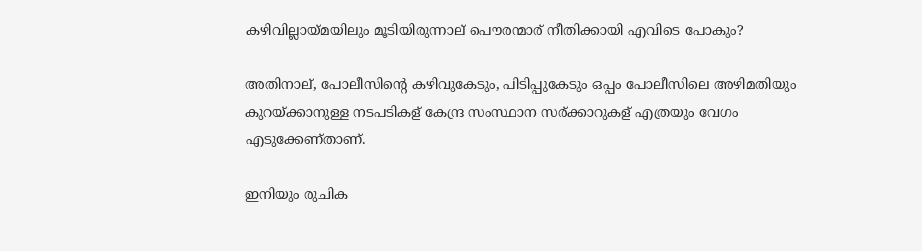കഴിവില്ലായ്മയിലും മൂടിയിരുന്നാല് പൌരന്മാര് നീതിക്കായി എവിടെ പോകും?

അതിനാല്, പോലീസിന്റെ കഴിവുകേടും, പിടിപ്പുകേടും ഒപ്പം പോലീസിലെ അഴിമതിയും കുറയ്ക്കാനുള്ള നടപടികള് കേന്ദ്ര സംസ്ഥാന സര്ക്കാറുകള് എത്രയും വേഗം എടുക്കേണ്താണ്.

ഇനിയും രുചിക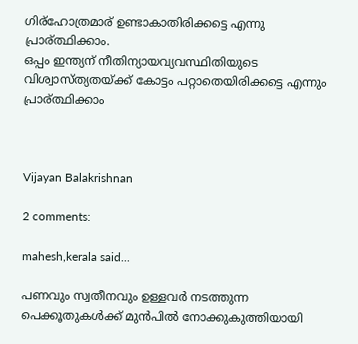ഗിര്ഹോത്രമാര് ഉണ്ടാകാതിരിക്കട്ടെ എന്നു പ്രാര്ത്ഥിക്കാം.
ഒപ്പം ഇന്ത്യന് നീതിന്യായവ്യവസ്ഥിതിയുടെ വിശ്വാസ്ത്യതയ്ക്ക് കോട്ടം പറ്റാതെയിരിക്കട്ടെ എന്നും പ്രാര്ത്ഥിക്കാം



Vijayan Balakrishnan

2 comments:

mahesh,kerala said...

പണവും സ്വതീനവും ഉള്ളവര്‍ നടത്തുന്ന പെക്കൂതുകള്‍ക്ക് മുന്‍പില്‍ നോക്കുകുത്തിയായി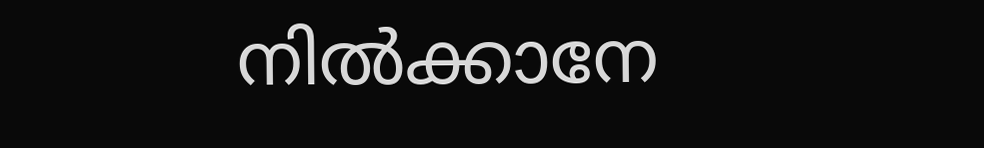നില്‍ക്കാനേ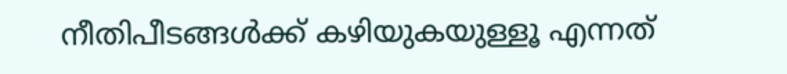നീതിപീടങ്ങള്‍ക്ക് കഴിയുകയുള്ളൂ എന്നത്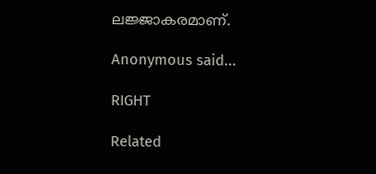ലജ്ജാകരമാണ്.

Anonymous said...

RIGHT

Related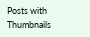Posts with Thumbnails